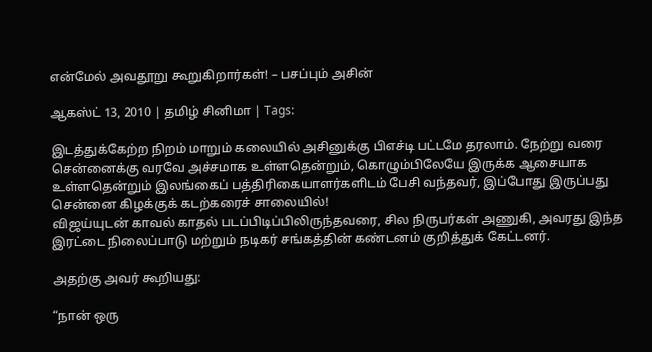என்மேல் அவதூறு கூறுகிறார்கள்! – பசப்பும் அசின்

ஆகஸ்ட் 13, 2010 | தமிழ் சினிமா | Tags:

இடத்துக்கேற்ற நிறம் மாறும் கலையில் அசினுக்கு பிஎச்டி பட்டமே தரலாம். நேற்று வரை சென்னைக்கு வரவே அச்சமாக உள்ளதென்றும், கொழும்பிலேயே இருக்க ஆசையாக உள்ளதென்றும் இலங்கைப் பத்திரிகையாளர்களிடம் பேசி வந்தவர், இப்போது இருப்பது சென்னை கிழக்குக் கடற்கரைச் சாலையில்!
விஜய்யுடன் காவல் காதல் படப்பிடிப்பிலிருந்தவரை, சில நிருபர்கள் அணுகி, அவரது இந்த இரட்டை நிலைப்பாடு மற்றும் நடிகர் சங்கத்தின் கண்டனம் குறித்துக் கேட்டனர்.

அதற்கு அவர் கூறியது:

“நான் ஒரு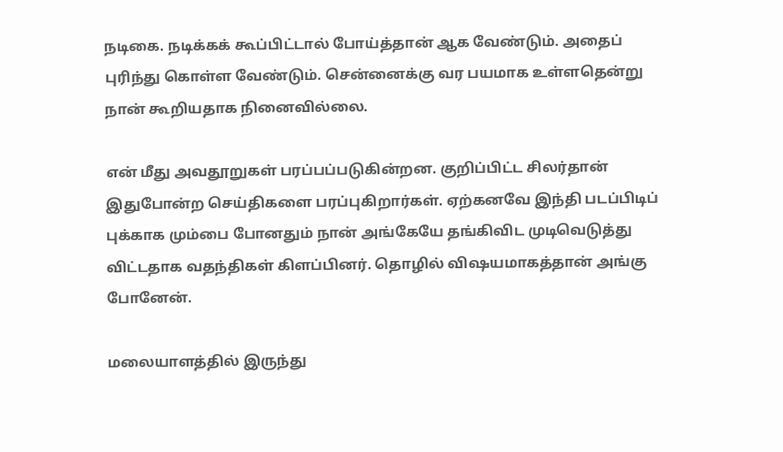நடிகை. நடிக்கக் கூப்பிட்டால் போய்த்தான் ஆக வேண்டும். அதைப் புரிந்து கொள்ள வேண்டும். சென்னைக்கு வர பயமாக உள்ளதென்று நான் கூறியதாக நினைவில்லை.

என் மீது அவதூறுகள் பரப்பப்படுகின்றன. குறிப்பிட்ட சிலர்தான் இதுபோன்ற செய்திகளை பரப்புகிறார்கள். ஏற்கனவே இந்தி படப்பிடிப் புக்காக மும்பை போனதும் நான் அங்கேயே தங்கிவிட முடிவெடுத்து விட்டதாக வதந்திகள் கிளப்பினர். தொழில் விஷயமாகத்தான் அங்கு போனேன்.

மலையாளத்தில் இருந்து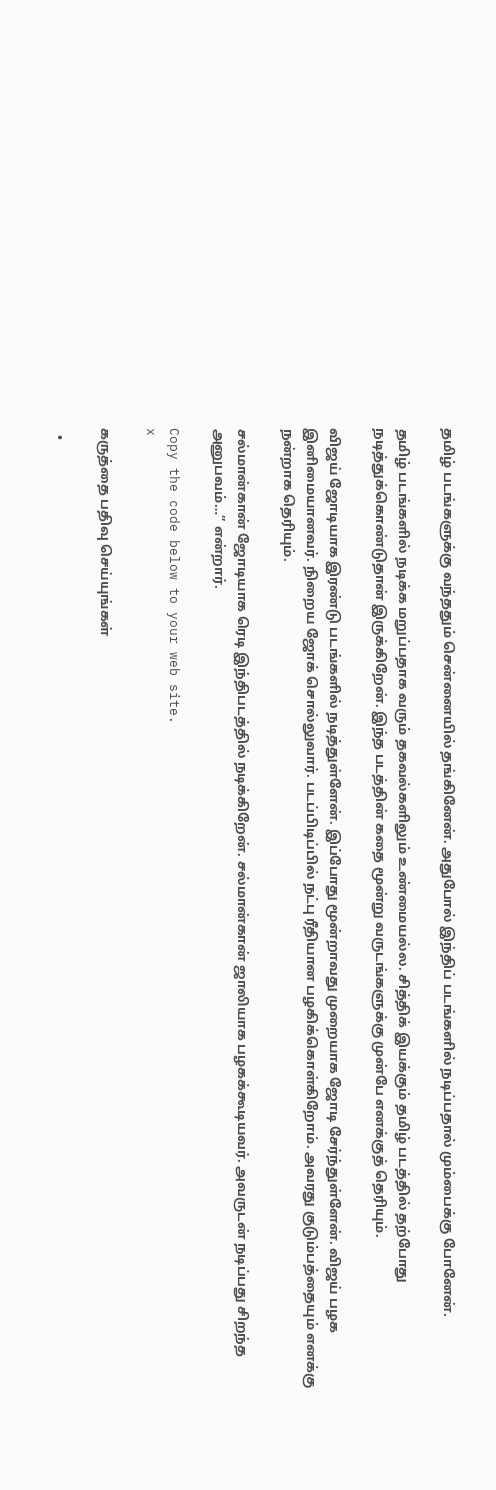தமிழ் படங்களுக்கு வந்ததும் சென்னையில் தங்கினேன். அதுபோல் இந்திப் படங்களில் நடிப்பதால் மும்பைக்கு போனேன்.

தமிழ் படங்களில் நடிக்க மறுப்பதாக வரும் தகவல்களிலும் உண்மையல்ல. சித்திக் இயக்கும் தமிழ் படத்தில் தற்போது நடித்துக்கொண்டுதான் இருக்கிறேன். இந்த படத்தின் கதை மூன்று வருடங்களுக்கு முன்பே எனக்குத் தெரியும்.

விஜய் ஜோடியாக இரண்டு படங்களில் நடித்துள்ளேன். இப்போது மூன்றாவது முறையாக ஜோடி சேர்ந்துள்ளேன். விஜய் பழக இனிமையானவர். நிறைய ஜோக் சொல்லுவார். படப்பிடிப்பில் நட்பு ரீதியான பழகிக்கொள்கிறோம். அவரது குடும்பத்தையும் எனக்கு நன்றாக தெரியும்.

சல்மான்கான் ஜோடியாக ரெடி இந்திபடத்தில் நடிக்கிறேன். சல்மான்கான் ஜாலியாக பழகக்கூடியவர். அவருடன் நடிப்பது சிறந்த அனுபவம்…” என்றார்.

Copy the code below to your web site.
x

கருத்தை பதிவு செய்யுங்கள்

  •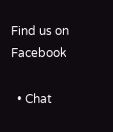Find us on Facebook

  • Chat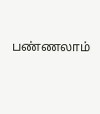பண்ணலாம்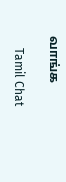வாங்க

    Tamil Chat